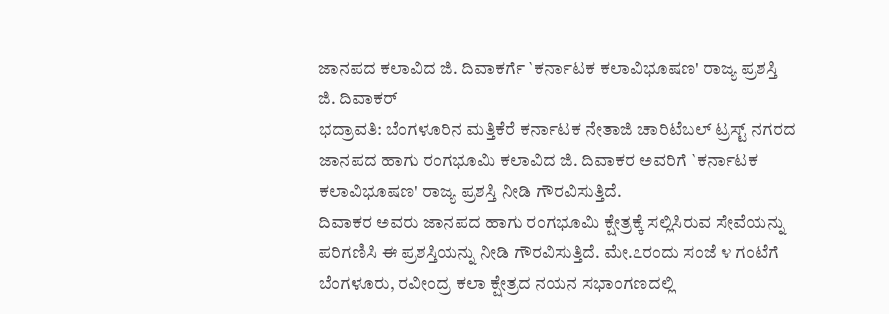ಜಾನಪದ ಕಲಾವಿದ ಜಿ. ದಿವಾಕರ್ಗೆ `ಕರ್ನಾಟಕ ಕಲಾವಿಭೂಷಣ' ರಾಜ್ಯ ಪ್ರಶಸ್ತಿ
ಜಿ. ದಿವಾಕರ್
ಭದ್ರಾವತಿ: ಬೆಂಗಳೂರಿನ ಮತ್ತಿಕೆರೆ ಕರ್ನಾಟಕ ನೇತಾಜಿ ಚಾರಿಟೆಬಲ್ ಟ್ರಸ್ಟ್ ನಗರದ ಜಾನಪದ ಹಾಗು ರಂಗಭೂಮಿ ಕಲಾವಿದ ಜಿ. ದಿವಾಕರ ಅವರಿಗೆ `ಕರ್ನಾಟಕ ಕಲಾವಿಭೂಷಣ' ರಾಜ್ಯ ಪ್ರಶಸ್ತಿ ನೀಡಿ ಗೌರವಿಸುತ್ತಿದೆ.
ದಿವಾಕರ ಅವರು ಜಾನಪದ ಹಾಗು ರಂಗಭೂಮಿ ಕ್ಷೇತ್ರಕ್ಕೆ ಸಲ್ಲಿಸಿರುವ ಸೇವೆಯನ್ನು ಪರಿಗಣಿಸಿ ಈ ಪ್ರಶಸ್ತಿಯನ್ನು ನೀಡಿ ಗೌರವಿಸುತ್ತಿದೆ. ಮೇ.೭ರಂದು ಸಂಜೆ ೪ ಗಂಟೆಗೆ ಬೆಂಗಳೂರು, ರವೀಂದ್ರ ಕಲಾ ಕ್ಷೇತ್ರದ ನಯನ ಸಭಾಂಗಣದಲ್ಲಿ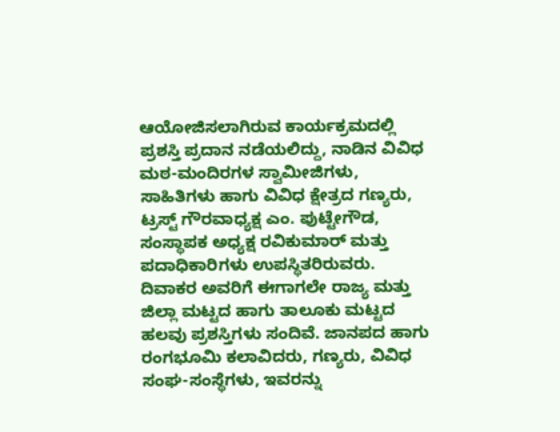ಆಯೋಜಿಸಲಾಗಿರುವ ಕಾರ್ಯಕ್ರಮದಲ್ಲಿ ಪ್ರಶಸ್ತಿ ಪ್ರದಾನ ನಡೆಯಲಿದ್ದು, ನಾಡಿನ ವಿವಿಧ ಮಠ-ಮಂದಿರಗಳ ಸ್ವಾಮೀಜಿಗಳು, ಸಾಹಿತಿಗಳು ಹಾಗು ವಿವಿಧ ಕ್ಷೇತ್ರದ ಗಣ್ಯರು, ಟ್ರಸ್ಟ್ ಗೌರವಾಧ್ಯಕ್ಷ ಎಂ. ಪುಟ್ಟೇಗೌಡ, ಸಂಸ್ಥಾಪಕ ಅಧ್ಯಕ್ಷ ರವಿಕುಮಾರ್ ಮತ್ತು ಪದಾಧಿಕಾರಿಗಳು ಉಪಸ್ಥಿತರಿರುವರು.
ದಿವಾಕರ ಅವರಿಗೆ ಈಗಾಗಲೇ ರಾಜ್ಯ ಮತ್ತು ಜಿಲ್ಲಾ ಮಟ್ಟದ ಹಾಗು ತಾಲೂಕು ಮಟ್ಟದ ಹಲವು ಪ್ರಶಸ್ತಿಗಳು ಸಂದಿವೆ. ಜಾನಪದ ಹಾಗು ರಂಗಭೂಮಿ ಕಲಾವಿದರು, ಗಣ್ಯರು, ವಿವಿಧ ಸಂಘ-ಸಂಸ್ಥೆಗಳು, ಇವರನ್ನು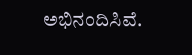ಅಭಿನಂದಿಸಿವೆ.